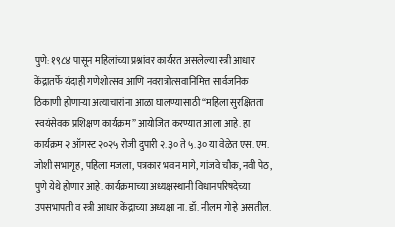पुणे: १९८४ पासून महिलांच्या प्रश्नांवर कार्यरत असलेल्या स्त्री आधार केंद्रातर्फे यंदाही गणेशोत्सव आणि नवरात्रोत्सवानिमित्त सार्वजनिक ठिकाणी होणाऱ्या अत्याचारांना आळा घालण्यासाठी “महिला सुरक्षितता स्वयंसेवक प्रशिक्षण कार्यक्रम” आयोजित करण्यात आला आहे. हा कार्यक्रम २ ऑगस्ट २०२५ रोजी दुपारी २.३० ते ५.३० या वेळेत एस. एम. जोशी सभागृह, पहिला मजला, पत्रकार भवन मागे, गांजवे चौक, नवी पेठ, पुणे येथे होणार आहे. कार्यक्रमाच्या अध्यक्षस्थानी विधानपरिषदेच्या उपसभापती व स्त्री आधार केंद्राच्या अध्यक्षा ना. डॉ. नीलम गोऱ्हे असतील.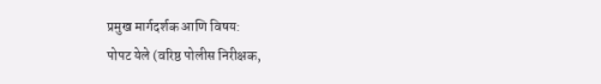प्रमुख मार्गदर्शक आणि विषय:
पोपट येले (वरिष्ठ पोलीस निरीक्षक,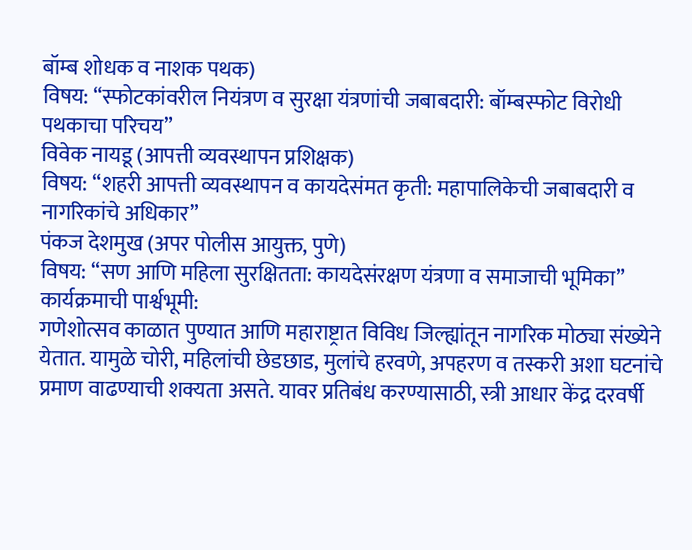बॉम्ब शोधक व नाशक पथक)
विषय: “स्फोटकांवरील नियंत्रण व सुरक्षा यंत्रणांची जबाबदारी: बॉम्बस्फोट विरोधी पथकाचा परिचय”
विवेक नायडू (आपत्ती व्यवस्थापन प्रशिक्षक)
विषय: “शहरी आपत्ती व्यवस्थापन व कायदेसंमत कृती: महापालिकेची जबाबदारी व नागरिकांचे अधिकार”
पंकज देशमुख (अपर पोलीस आयुक्त, पुणे)
विषय: “सण आणि महिला सुरक्षितता: कायदेसंरक्षण यंत्रणा व समाजाची भूमिका”
कार्यक्रमाची पार्श्वभूमी:
गणेशोत्सव काळात पुण्यात आणि महाराष्ट्रात विविध जिल्ह्यांतून नागरिक मोठ्या संख्येने येतात. यामुळे चोरी, महिलांची छेडछाड, मुलांचे हरवणे, अपहरण व तस्करी अशा घटनांचे प्रमाण वाढण्याची शक्यता असते. यावर प्रतिबंध करण्यासाठी, स्त्री आधार केंद्र दरवर्षी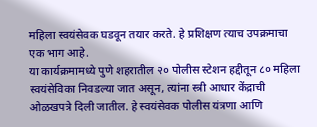महिला स्वयंसेवक घडवून तयार करते. हे प्रशिक्षण त्याच उपक्रमाचा एक भाग आहे.
या कार्यक्रमामध्ये पुणे शहरातील २० पोलीस स्टेशन हद्दीतून ८० महिला स्वयंसेविका निवडल्या जात असून, त्यांना स्त्री आधार केंद्राची ओळखपत्रे दिली जातील. हे स्वयंसेवक पोलीस यंत्रणा आणि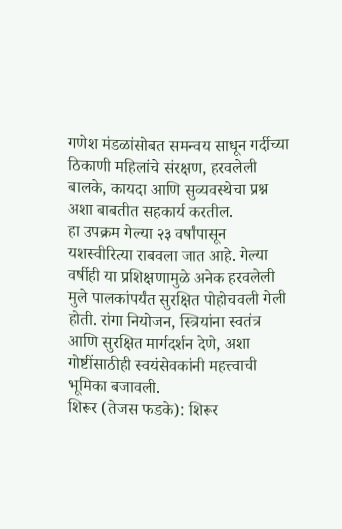गणेश मंडळांसोबत समन्वय साधून गर्दीच्या ठिकाणी महिलांचे संरक्षण, हरवलेली बालके, कायदा आणि सुव्यवस्थेचा प्रश्न अशा बाबतीत सहकार्य करतील.
हा उपक्रम गेल्या २३ वर्षांपासून यशस्वीरित्या राबवला जात आहे. गेल्या वर्षीही या प्रशिक्षणामुळे अनेक हरवलेली मुले पालकांपर्यंत सुरक्षित पोहोचवली गेली होती. रांगा नियोजन, स्त्रियांना स्वतंत्र आणि सुरक्षित मार्गदर्शन देणे, अशा गोष्टींसाठीही स्वयंसेवकांनी महत्त्वाची भूमिका बजावली.
शिरूर (तेजस फडके): शिरूर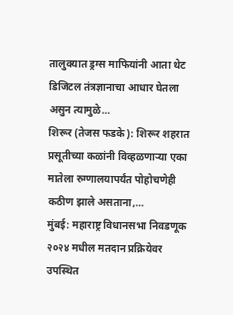तालुक्यात ड्रग्स माफियांनी आता थेट डिजिटल तंत्रज्ञानाचा आधार घेतला असुन त्यामुळे…
शिरूर (तेजस फडके): शिरूर शहरात प्रसूतीच्या कळांनी विव्हळणाऱ्या एका मातेला रुग्णालयापर्यंत पोहोचणेही कठीण झाले असताना,…
मुंबई: महाराष्ट्र विधानसभा निवडणूक २०२४ मधील मतदान प्रक्रियेवर उपस्थित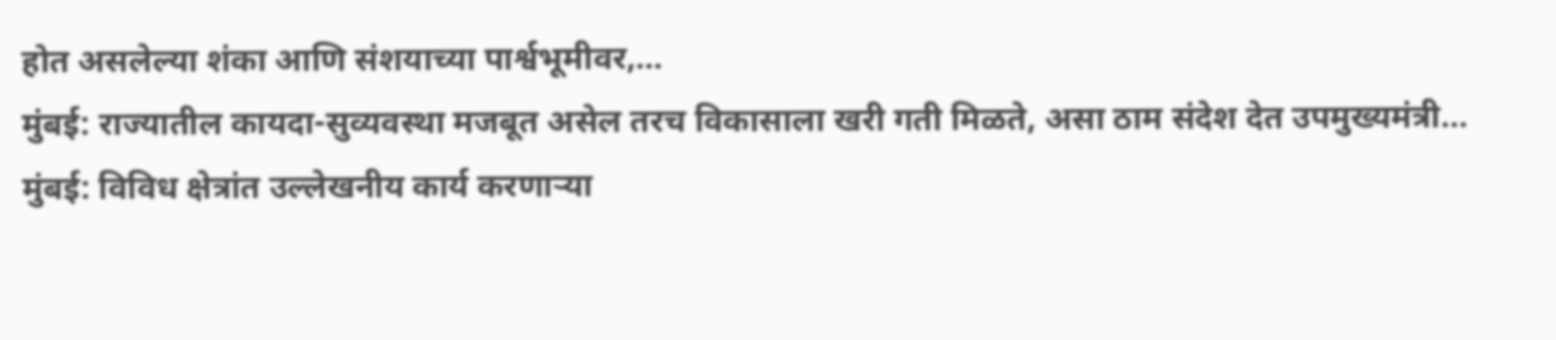होत असलेल्या शंका आणि संशयाच्या पार्श्वभूमीवर,…
मुंबई: राज्यातील कायदा-सुव्यवस्था मजबूत असेल तरच विकासाला खरी गती मिळते, असा ठाम संदेश देत उपमुख्यमंत्री…
मुंबई: विविध क्षेत्रांत उल्लेखनीय कार्य करणाऱ्या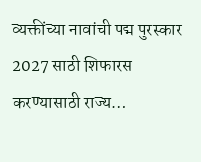व्यक्तींच्या नावांची पद्म पुरस्कार 2027 साठी शिफारस करण्यासाठी राज्य…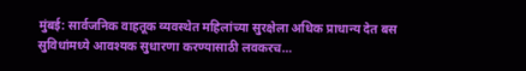मुंबई: सार्वजनिक वाहतूक व्यवस्थेत महिलांच्या सुरक्षेला अधिक प्राधान्य देत बस सुविधांमध्ये आवश्यक सुधारणा करण्यासाठी लवकरच…